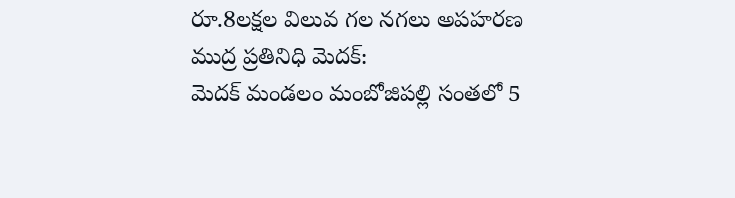రూ.8లక్షల విలువ గల నగలు అపహరణ
ముద్ర ప్రతినిధి మెదక్:
మెదక్ మండలం మంబోజిపల్లి సంతలో 5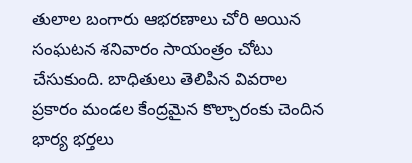తులాల బంగారు ఆభరణాలు చోరి అయిన సంఘటన శనివారం సాయంత్రం చోటు చేసుకుంది. బాధితులు తెలిపిన వివరాల ప్రకారం మండల కేంద్రమైన కొల్చారంకు చెందిన భార్య భర్తలు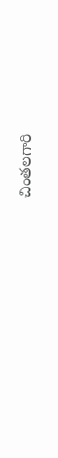చింతలగారి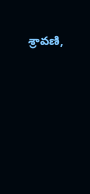శ్రావణి,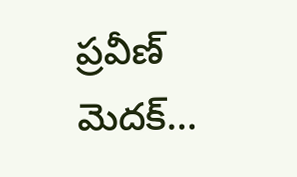ప్రవీణ్ మెదక్…